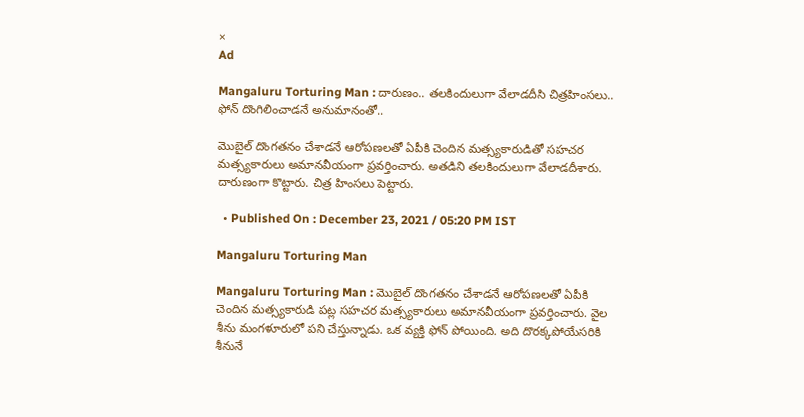×
Ad

Mangaluru Torturing Man : దారుణం.. తలకిందులుగా వేలాడదీసి చిత్రహింసలు.. ఫోన్ దొంగిలించాడనే అనుమానంతో..

మొబైల్ దొంగతనం చేశాడనే ఆరోపణలతో ఏపీకి చెందిన మత్స్యకారుడితో సహచర మత్స్యకారులు అమానవీయంగా ప్రవర్తించారు. అతడిని తలకిందులుగా వేలాడదీశారు. దారుణంగా కొట్టారు. చిత్ర హింసలు పెట్టారు.

  • Published On : December 23, 2021 / 05:20 PM IST

Mangaluru Torturing Man

Mangaluru Torturing Man : మొబైల్ దొంగతనం చేశాడనే ఆరోపణలతో ఏపీకి చెందిన మత్స్యకారుడి పట్ల సహచర మత్స్యకారులు అమానవీయంగా ప్రవర్తించారు. వైల శీను మంగళూరులో పని చేస్తున్నాడు. ఒక వ్యక్తి ఫోన్ పోయింది. అది దొరక్కపోయేసరికి శీనునే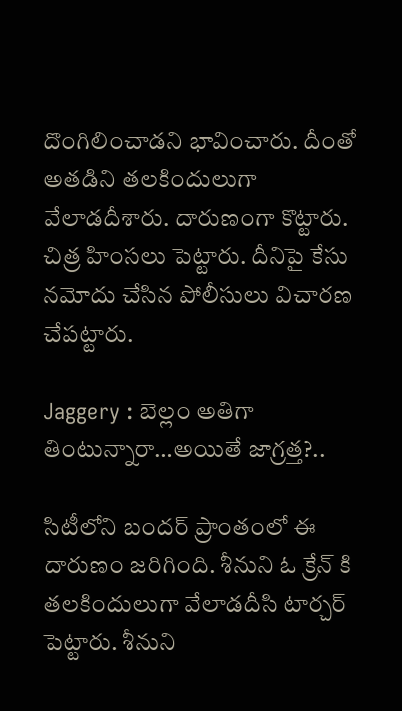దొంగిలించాడని భావించారు. దీంతో అతడిని తలకిందులుగా వేలాడదీశారు. దారుణంగా కొట్టారు. చిత్ర హింసలు పెట్టారు. దీనిపై కేసు నమోదు చేసిన పోలీసులు విచారణ చేపట్టారు.

Jaggery : బెల్లం అతిగా తింటున్నారా…అయితే జాగ్రత్త?..

సిటీలోని బందర్ ప్రాంతంలో ఈ దారుణం జరిగింది. శీనుని ఓ క్రేన్ కి తలకిందులుగా వేలాడదీసి టార్చర్ పెట్టారు. శీనుని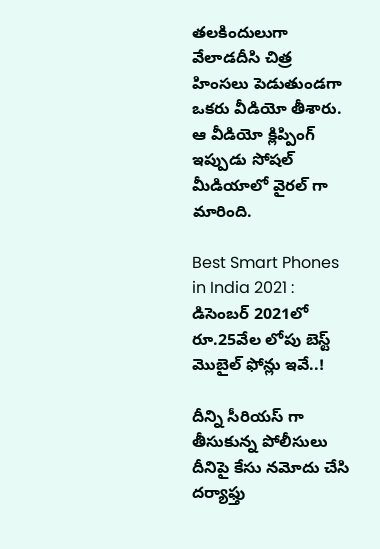తలకిందులుగా వేలాడదీసి చిత్ర హింసలు పెడుతుండగా ఒకరు వీడియో తీశారు. ఆ వీడియో క్లిప్పింగ్ ఇప్పుడు సోషల్ మీడియాలో వైరల్ గా మారింది.

Best Smart Phones in India 2021 : డిసెంబర్ 2021లో రూ.25వేల లోపు బెస్ట్ మొబైల్ ఫోన్లు ఇవే..!

దీన్ని సీరియస్ గా తీసుకున్న పోలీసులు దీనిపై కేసు నమోదు చేసి దర్యాఫ్తు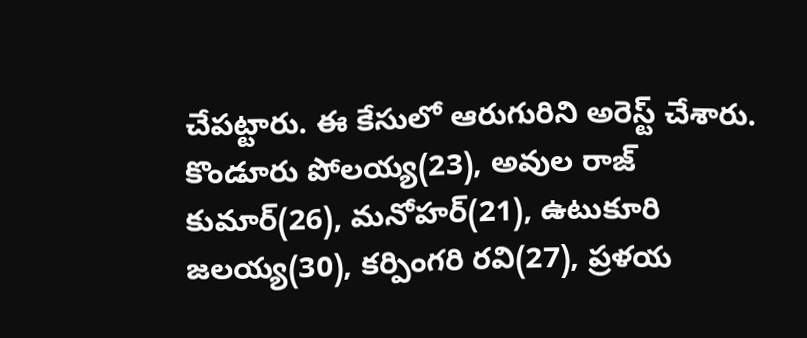చేపట్టారు. ఈ కేసులో ఆరుగురిని అరెస్ట్ చేశారు. కొండూరు పోలయ్య(23), అవుల రాజ్ కుమార్(26), మనోహర్(21), ఉటుకూరి జలయ్య(30), కర్పింగరి రవి(27), ప్రళయ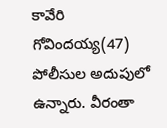కావేరి గోవిందయ్య(47) పోలీసుల అదుపులో ఉన్నారు. వీరంతా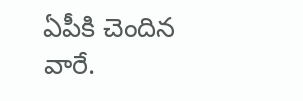ఏపీకి చెందిన వారే.